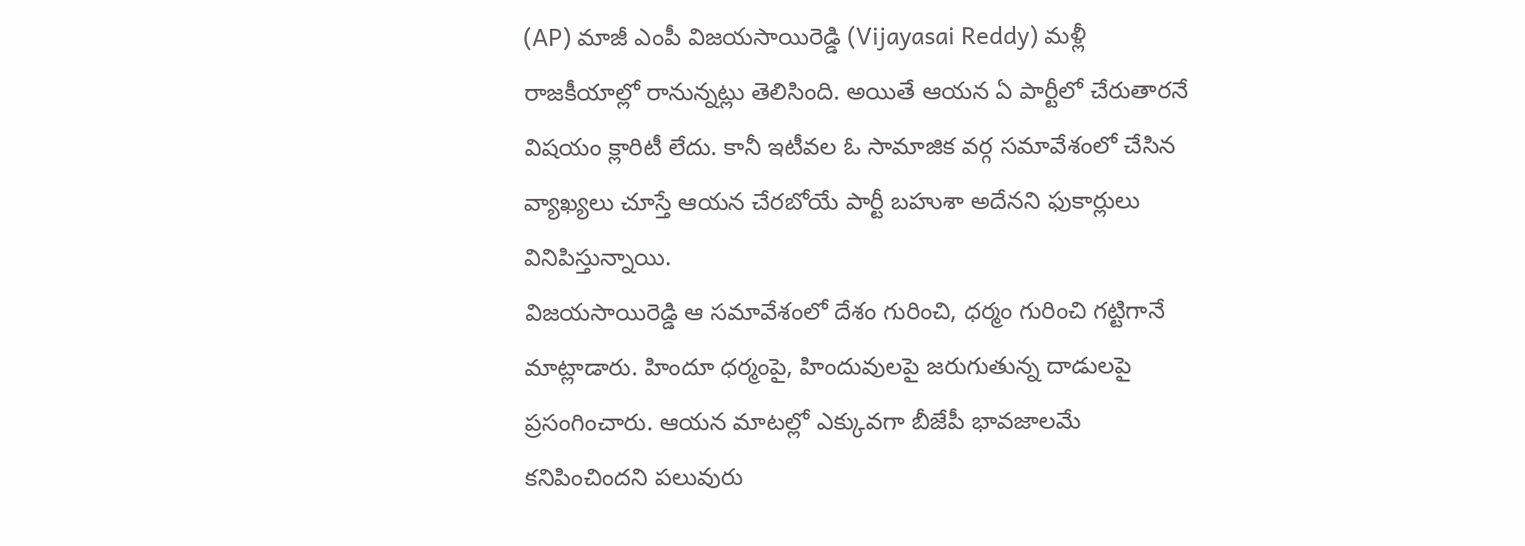(AP) మాజీ ఎంపీ విజయసాయిరెడ్డి (Vijayasai Reddy) మళ్లీ రాజకీయాల్లో రానున్నట్లు తెలిసింది. అయితే ఆయన ఏ పార్టీలో చేరుతారనే విషయం క్లారిటీ లేదు. కానీ ఇటీవల ఓ సామాజిక వర్గ సమావేశంలో చేసిన వ్యాఖ్యలు చూస్తే ఆయన చేరబోయే పార్టీ బహుశా అదేనని ఫుకార్లులు వినిపిస్తున్నాయి.
విజయసాయిరెడ్డి ఆ సమావేశంలో దేశం గురించి, ధర్మం గురించి గట్టిగానే మాట్లాడారు. హిందూ ధర్మంపై, హిందువులపై జరుగుతున్న దాడులపై ప్రసంగించారు. ఆయన మాటల్లో ఎక్కువగా బీజేపీ భావజాలమే కనిపించిందని పలువురు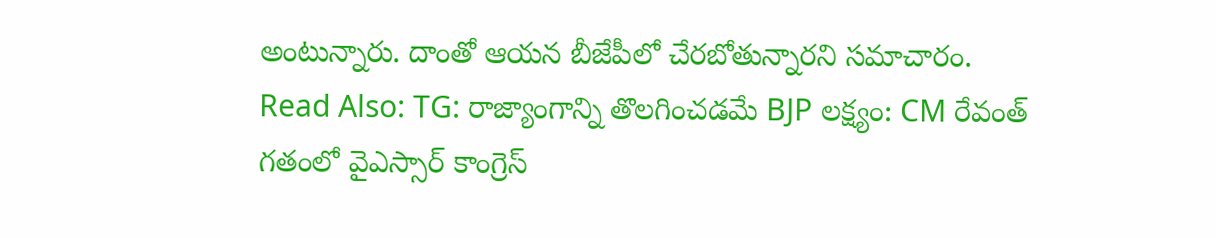అంటున్నారు. దాంతో ఆయన బీజేపీలో చేరబోతున్నారని సమాచారం.
Read Also: TG: రాజ్యాంగాన్ని తొలగించడమే BJP లక్ష్యం: CM రేవంత్
గతంలో వైఎస్సార్ కాంగ్రెస్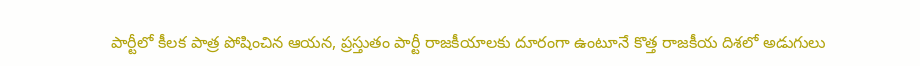పార్టీలో కీలక పాత్ర పోషించిన ఆయన, ప్రస్తుతం పార్టీ రాజకీయాలకు దూరంగా ఉంటూనే కొత్త రాజకీయ దిశలో అడుగులు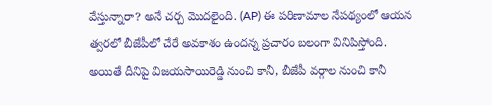వేస్తున్నారా? అనే చర్చ మొదలైంది. (AP) ఈ పరిణామాల నేపథ్యంలో ఆయన త్వరలో బీజేపీలో చేరే అవకాశం ఉందన్న ప్రచారం బలంగా వినిపిస్తోంది. అయితే దీనిపై విజయసాయిరెడ్డి నుంచి కానీ, బీజేపీ వర్గాల నుంచి కానీ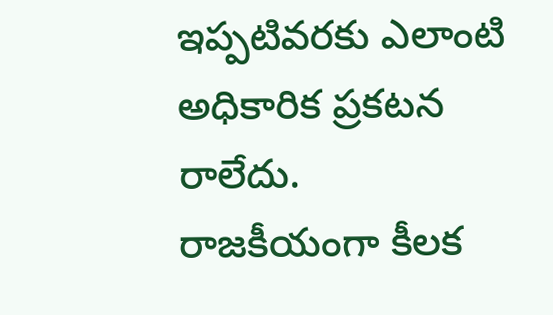ఇప్పటివరకు ఎలాంటి అధికారిక ప్రకటన రాలేదు. రాజకీయంగా కీలక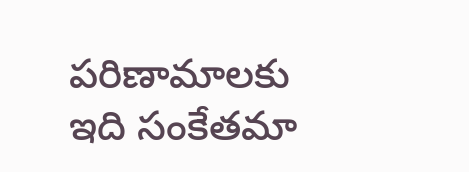పరిణామాలకు ఇది సంకేతమా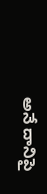అనే దానిపై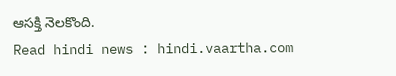ఆసక్తి నెలకొంది.
Read hindi news : hindi.vaartha.com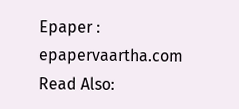Epaper : epapervaartha.com
Read Also: